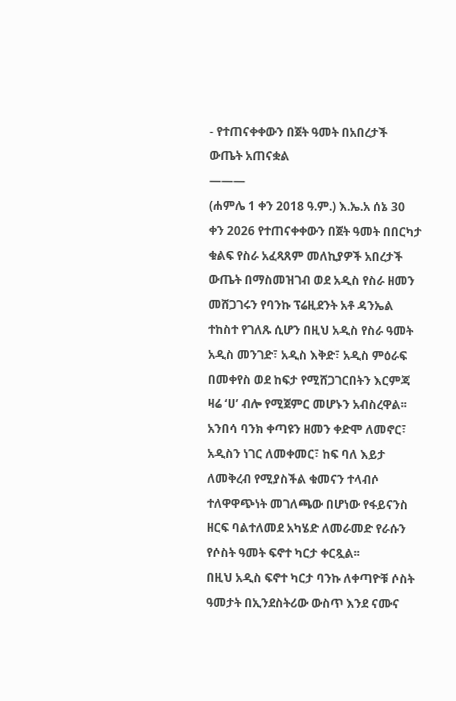- የተጠናቀቀውን በጀት ዓመት በአበረታች ውጤት አጠናቋል
———
(ሐምሌ 1 ቀን 2018 ዓ.ም.) እ.ኤ.አ ሰኔ 30 ቀን 2026 የተጠናቀቀውን በጀት ዓመት በበርካታ ቁልፍ የስራ አፈጻጸም መለኪያዎች አበረታች ውጤት በማስመዝገብ ወደ አዲስ የስራ ዘመን መሸጋገሩን የባንኩ ፕሬዚደንት አቶ ዳንኤል ተከስተ የገለጹ ሲሆን በዚህ አዲስ የስራ ዓመት አዲስ መንገድ፣ አዲስ እቅድ፣ አዲስ ምዕራፍ በመቀየስ ወደ ከፍታ የሚሸጋገርበትን እርምጃ ዛሬ ‘ሀ’ ብሎ የሚጀምር መሆኑን አብስረዋል፡፡
አንበሳ ባንክ ቀጣዩን ዘመን ቀድሞ ለመኖር፣ አዲስን ነገር ለመቀመር፣ ከፍ ባለ እይታ ለመቅረብ የሚያስችል ቁመናን ተላብሶ ተለዋዋጭነት መገለጫው በሆነው የፋይናንስ ዘርፍ ባልተለመደ አካሄድ ለመራመድ የራሱን የሶስት ዓመት ፍኖተ ካርታ ቀርጿል፡፡
በዚህ አዲስ ፍኖተ ካርታ ባንኩ ለቀጣዮቹ ሶስት ዓመታት በኢንደስትሪው ውስጥ እንደ ናሙና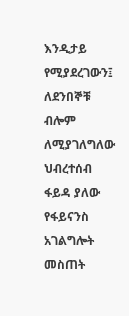እንዲታይ የሚያደረገውን፤ ለደንበኞቹ ብሎም ለሚያገለግለው ህብረተሰብ ፋይዳ ያለው የፋይናንስ አገልግሎት መስጠት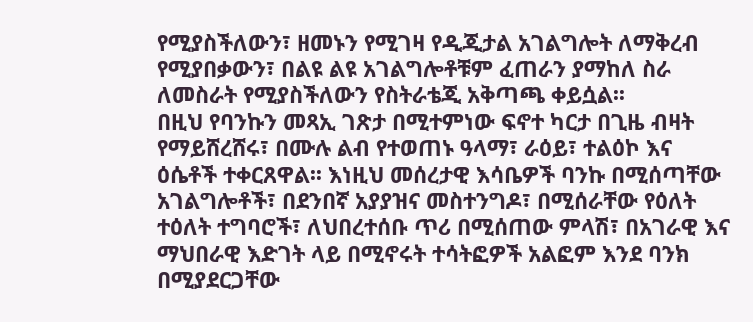የሚያስችለውን፣ ዘመኑን የሚገዛ የዲጂታል አገልግሎት ለማቅረብ የሚያበቃውን፣ በልዩ ልዩ አገልግሎቶቹም ፈጠራን ያማከለ ስራ ለመስራት የሚያስችለውን የስትራቴጂ አቅጣጫ ቀይሷል፡፡
በዚህ የባንኩን መጻኢ ገጽታ በሚተምነው ፍኖተ ካርታ በጊዜ ብዛት የማይሸረሸሩ፣ በሙሉ ልብ የተወጠኑ ዓላማ፣ ራዕይ፣ ተልዕኮ እና ዕሴቶች ተቀርጸዋል፡፡ እነዚህ መሰረታዊ እሳቤዎች ባንኩ በሚሰጣቸው አገልግሎቶች፣ በደንበኛ አያያዝና መስተንግዶ፣ በሚሰራቸው የዕለት ተዕለት ተግባሮች፣ ለህበረተሰቡ ጥሪ በሚሰጠው ምላሽ፣ በአገራዊ እና ማህበራዊ እድገት ላይ በሚኖሩት ተሳትፎዎች አልፎም እንደ ባንክ በሚያደርጋቸው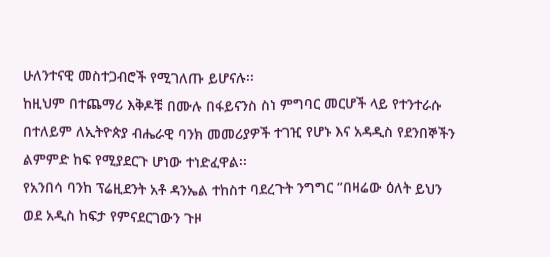ሁለንተናዊ መስተጋብሮች የሚገለጡ ይሆናሉ፡፡
ከዚህም በተጨማሪ እቅዶቹ በሙሉ በፋይናንስ ስነ ምግባር መርሆች ላይ የተንተራሱ በተለይም ለኢትዮጵያ ብሔራዊ ባንክ መመሪያዎች ተገዢ የሆኑ እና አዳዲስ የደንበኞችን ልምምድ ከፍ የሚያደርጉ ሆነው ተነድፈዋል፡፡
የአንበሳ ባንከ ፕሬዚደንት አቶ ዳንኤል ተከስተ ባደረጉት ንግግር ‘’በዛሬው ዕለት ይህን ወደ አዲስ ከፍታ የምናደርገውን ጉዞ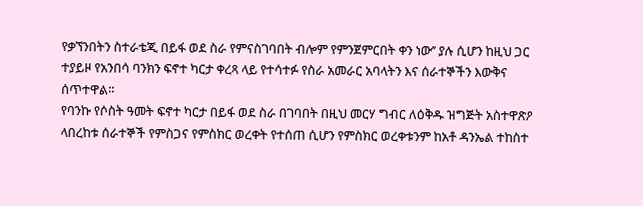የቃኘንበትን ስተራቴጂ በይፋ ወደ ስራ የምናስገባበት ብሎም የምንጀምርበት ቀን ነው’’ ያሉ ሲሆን ከዚህ ጋር ተያይዞ የአንበሳ ባንክን ፍኖተ ካርታ ቀረጻ ላይ የተሳተፉ የስራ አመራር አባላትን እና ሰራተኞችን እውቅና ሰጥተዋል፡፡
የባንኩ የሶስት ዓመት ፍኖተ ካርታ በይፋ ወደ ስራ በገባበት በዚህ መርሃ ግብር ለዕቅዱ ዝግጅት አስተዋጽዖ ላበረከቱ ሰራተኞች የምስጋና የምስክር ወረቀት የተሰጠ ሲሆን የምስክር ወረቀቱንም ከአቶ ዳንኤል ተከስተ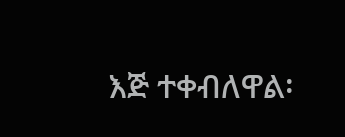እጅ ተቀብለዋል፡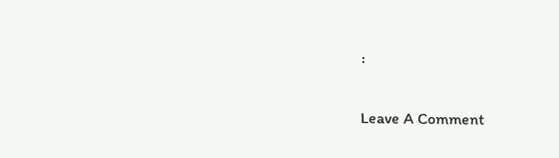፡

Leave A Comment